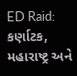ED Raid: કર્ણાટક, મહારાષ્ટ્ર અને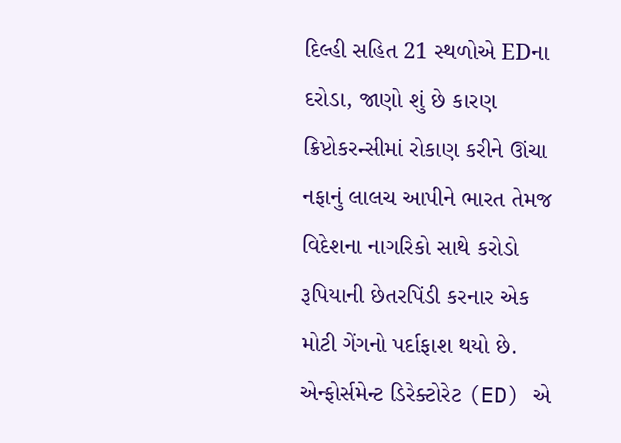દિલ્હી સહિત 21 સ્થળોએ EDના દરોડા, જાણો શું છે કારણ
ક્રિપ્ટોકરન્સીમાં રોકાણ કરીને ઊંચા નફાનું લાલચ આપીને ભારત તેમજ વિદેશના નાગરિકો સાથે કરોડો રૂપિયાની છેતરપિંડી કરનાર એક મોટી ગેંગનો પર્દાફાશ થયો છે. એન્ફોર્સમેન્ટ ડિરેક્ટોરેટ (ED) એ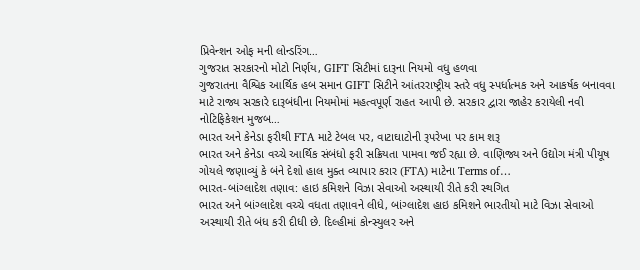પ્રિવેન્શન ઓફ મની લોન્ડરિંગ…
ગુજરાત સરકારનો મોટો નિર્ણય, GIFT સિટીમાં દારૂના નિયમો વધુ હળવા
ગુજરાતના વૈશ્વિક આર્થિક હબ સમાન GIFT સિટીને આંતરરાષ્ટ્રીય સ્તરે વધુ સ્પર્ધાત્મક અને આકર્ષક બનાવવા માટે રાજ્ય સરકારે દારૂબંધીના નિયમોમાં મહત્વપૂર્ણ રાહત આપી છે. સરકાર દ્વારા જાહેર કરાયેલી નવી નોટિફિકેશન મુજબ…
ભારત અને કેનેડા ફરીથી FTA માટે ટેબલ પર, વાટાઘાટોની રૂપરેખા પર કામ શરૂ
ભારત અને કેનેડા વચ્ચે આર્થિક સંબંધો ફરી સક્રિયતા પામવા જઈ રહ્યા છે. વાણિજ્ય અને ઉદ્યોગ મંત્રી પીયૂષ ગોયલે જણાવ્યું કે બંને દેશો હાલ મુક્ત વ્યાપાર કરાર (FTA) માટેના Terms of…
ભારત-બાંગ્લાદેશ તણાવ: હાઇ કમિશને વિઝા સેવાઓ અસ્થાયી રીતે કરી સ્થગિત
ભારત અને બાંગ્લાદેશ વચ્ચે વધતા તણાવને લીધે, બાંગ્લાદેશ હાઇ કમિશને ભારતીયો માટે વિઝા સેવાઓ અસ્થાયી રીતે બંધ કરી દીધી છે. દિલ્હીમાં કોન્સ્યુલર અને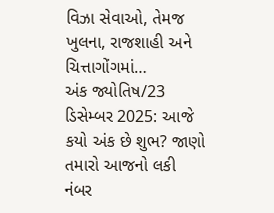વિઝા સેવાઓ, તેમજ ખુલના, રાજશાહી અને ચિત્તાગોંગમાં…
અંક જ્યોતિષ/23 ડિસેમ્બર 2025: આજે કયો અંક છે શુભ? જાણો તમારો આજનો લકી નંબર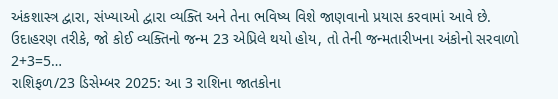અંકશાસ્ત્ર દ્વારા, સંખ્યાઓ દ્વારા વ્યક્તિ અને તેના ભવિષ્ય વિશે જાણવાનો પ્રયાસ કરવામાં આવે છે. ઉદાહરણ તરીકે, જો કોઈ વ્યક્તિનો જન્મ 23 એપ્રિલે થયો હોય, તો તેની જન્મતારીખના અંકોનો સરવાળો 2+3=5…
રાશિફળ/23 ડિસેમ્બર 2025: આ 3 રાશિના જાતકોના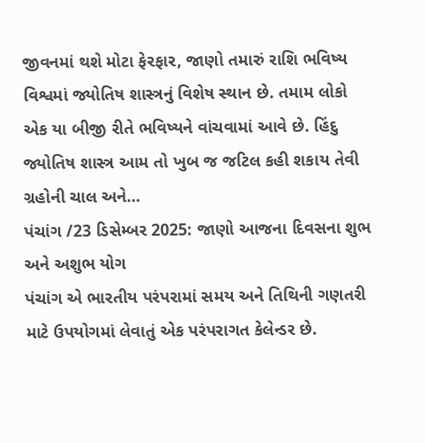જીવનમાં થશે મોટા ફેરફાર, જાણો તમારું રાશિ ભવિષ્ય
વિશ્વમાં જ્યોતિષ શાસ્ત્રનું વિશેષ સ્થાન છે. તમામ લોકો એક યા બીજી રીતે ભવિષ્યને વાંચવામાં આવે છે. હિંદુ જ્યોતિષ શાસ્ત્ર આમ તો ખુબ જ જટિલ કહી શકાય તેવી ગ્રહોની ચાલ અને…
પંચાંગ /23 ડિસેમ્બર 2025: જાણો આજના દિવસના શુભ અને અશુભ યોગ
પંચાંગ એ ભારતીય પરંપરામાં સમય અને તિથિની ગણતરી માટે ઉપયોગમાં લેવાતું એક પરંપરાગત કેલેન્ડર છે.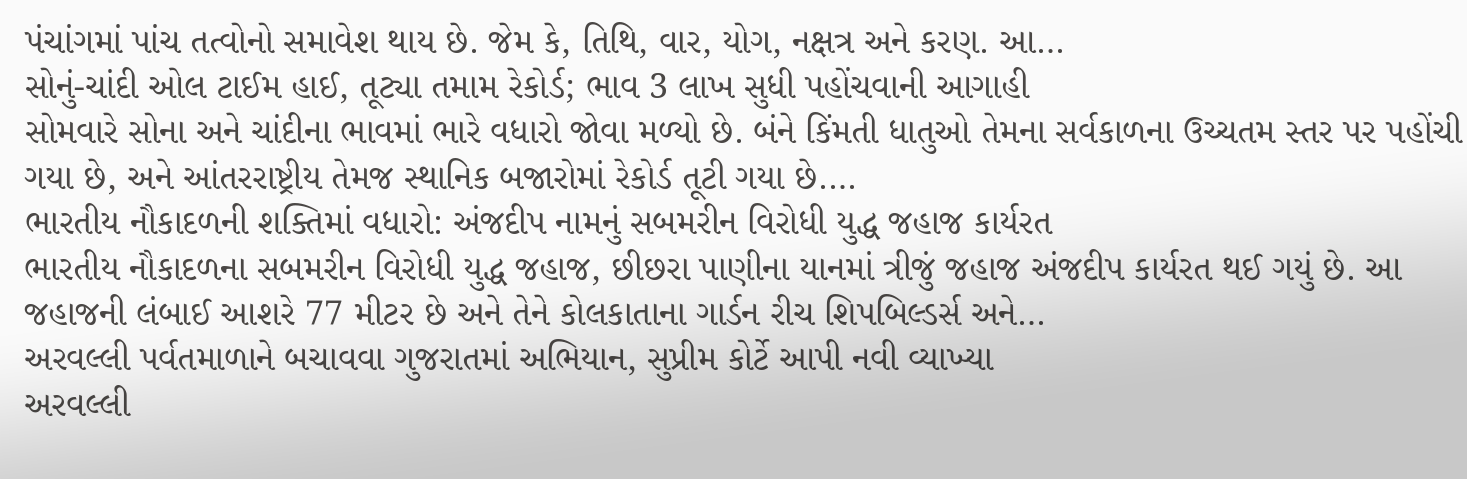પંચાંગમાં પાંચ તત્વોનો સમાવેશ થાય છે. જેમ કે, તિથિ, વાર, યોગ, નક્ષત્ર અને કરણ. આ…
સોનું-ચાંદી ઓલ ટાઈમ હાઈ, તૂટ્યા તમામ રેકોર્ડ; ભાવ 3 લાખ સુધી પહોંચવાની આગાહી
સોમવારે સોના અને ચાંદીના ભાવમાં ભારે વધારો જોવા મળ્યો છે. બંને કિંમતી ધાતુઓ તેમના સર્વકાળના ઉચ્ચતમ સ્તર પર પહોંચી ગયા છે, અને આંતરરાષ્ટ્રીય તેમજ સ્થાનિક બજારોમાં રેકોર્ડ તૂટી ગયા છે.…
ભારતીય નૌકાદળની શક્તિમાં વધારો: અંજદીપ નામનું સબમરીન વિરોધી યુદ્ધ જહાજ કાર્યરત
ભારતીય નૌકાદળના સબમરીન વિરોધી યુદ્ધ જહાજ, છીછરા પાણીના યાનમાં ત્રીજું જહાજ અંજદીપ કાર્યરત થઈ ગયું છે. આ જહાજની લંબાઈ આશરે 77 મીટર છે અને તેને કોલકાતાના ગાર્ડન રીચ શિપબિલ્ડર્સ અને…
અરવલ્લી પર્વતમાળાને બચાવવા ગુજરાતમાં અભિયાન, સુપ્રીમ કોર્ટે આપી નવી વ્યાખ્યા
અરવલ્લી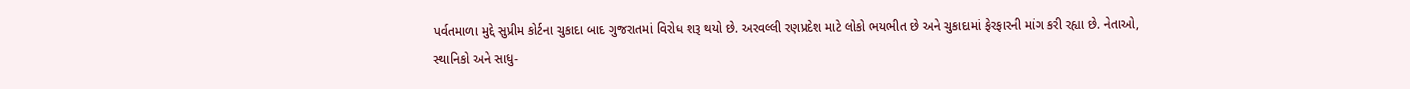પર્વતમાળા મુદ્દે સુપ્રીમ કોર્ટના ચુકાદા બાદ ગુજરાતમાં વિરોધ શરૂ થયો છે. અરવલ્લી રણપ્રદેશ માટે લોકો ભયભીત છે અને ચુકાદામાં ફેરફારની માંગ કરી રહ્યા છે. નેતાઓ, સ્થાનિકો અને સાધુ-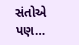સંતોએ પણ…